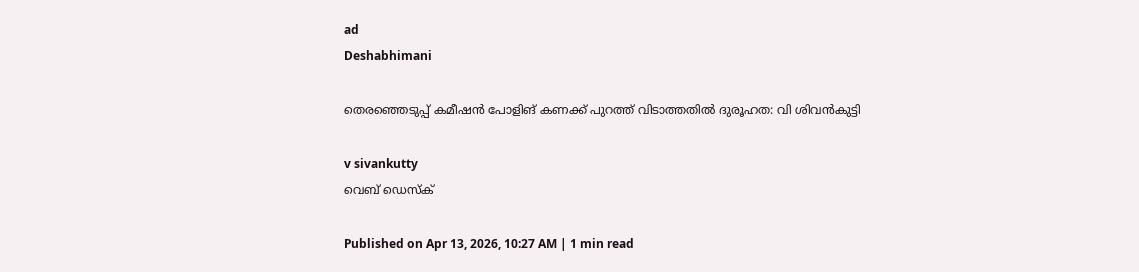ad
Deshabhimani

തെരഞ്ഞെടുപ്പ് കമീഷൻ പോളിങ് കണക്ക് പുറത്ത് വിടാത്തതിൽ ദുരൂഹത: വി ശിവൻകുട്ടി

v sivankutty
വെബ് ഡെസ്ക്

Published on Apr 13, 2026, 10:27 AM | 1 min read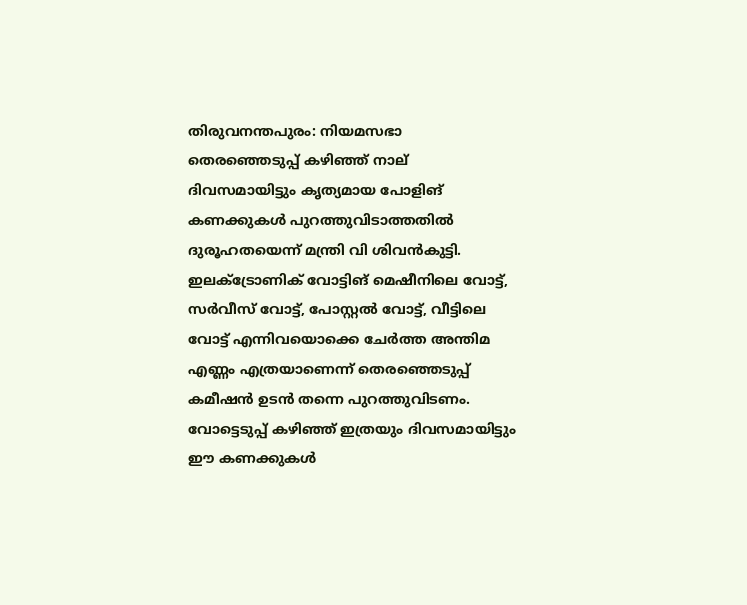തിരുവനന്തപുരം: നിയമസഭാ തെരഞ്ഞെടുപ്പ് കഴിഞ്ഞ് നാല് ദിവസമായിട്ടും കൃത്യമായ പോളിങ്‌ കണക്കുകൾ പുറത്തുവിടാത്തതിൽ ദുരൂഹതയെന്ന് മന്ത്രി വി ശിവൻകുട്ടി. ഇലക്ട്രോണിക് വോട്ടിങ് മെഷീനിലെ വോട്ട്, സർവീസ് വോട്ട്, പോസ്റ്റൽ വോട്ട്, വീട്ടിലെ വോട്ട് എന്നിവയൊക്കെ ചേർത്ത അന്തിമ എണ്ണം എത്രയാണെന്ന് തെരഞ്ഞെടുപ്പ് കമീഷൻ ഉടൻ തന്നെ പുറത്തുവിടണം. വോട്ടെടുപ്പ് കഴിഞ്ഞ് ഇത്രയും ദിവസമായിട്ടും ഈ കണക്കുകൾ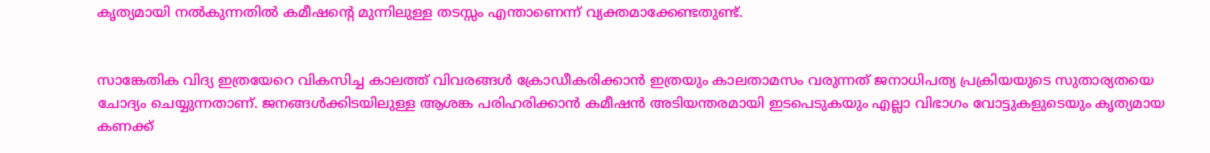കൃത്യമായി നൽകുന്നതിൽ കമീഷന്റെ മുന്നിലുള്ള തടസ്സം എന്താണെന്ന് വ്യക്തമാക്കേണ്ടതുണ്ട്.


സാങ്കേതിക വിദ്യ ഇത്രയേറെ വികസിച്ച കാലത്ത് വിവരങ്ങൾ ക്രോഡീകരിക്കാൻ ഇത്രയും കാലതാമസം വരുന്നത് ജനാധിപത്യ പ്രക്രിയയുടെ സുതാര്യതയെ ചോദ്യം ചെയ്യുന്നതാണ്. ജനങ്ങൾക്കിടയിലുള്ള ആശങ്ക പരിഹരിക്കാൻ കമീഷൻ അടിയന്തരമായി ഇടപെടുകയും എല്ലാ വിഭാഗം വോട്ടുകളുടെയും കൃത്യമായ കണക്ക്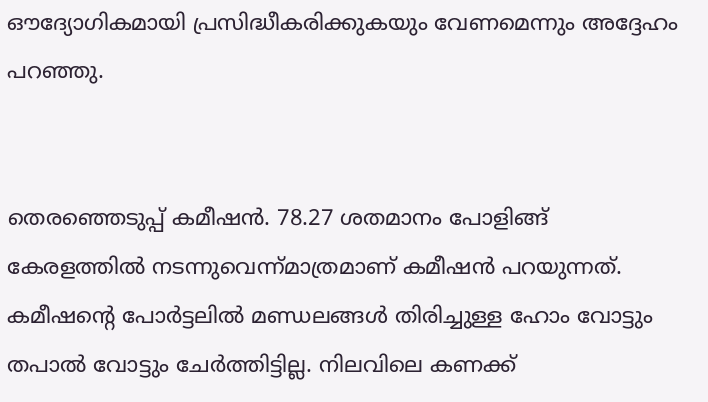ഔദ്യോഗികമായി പ്രസിദ്ധീകരിക്കുകയും വേണമെന്നും അദ്ദേഹം പറഞ്ഞു.


തെരഞ്ഞെടുപ്പ് കമീഷൻ. 78.27 ശതമാനം പോളിങ്ങ് കേരളത്തിൽ നടന്നുവെന്ന്‌മാത്രമാണ്‌ കമീഷൻ പറയുന്നത്. കമീഷന്റെ പോർട്ടലിൽ മണ്ഡലങ്ങൾ തിരിച്ചുള്ള ഹോം വോട്ടും തപാൽ വോട്ടും ചേർത്തിട്ടില്ല. നിലവിലെ കണക്ക്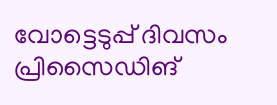വോട്ടെടുപ്പ് ദിവസം പ്രിസൈഡിങ്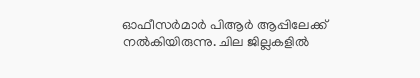ഓഫീസർമാർ പിആർ ആപ്പിലേക്ക് നൽകിയിരുന്നു. ചില ജില്ലകളിൽ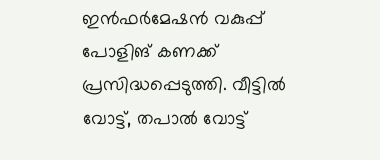ഇൻഫർമേഷൻ വകുപ്പ് പോളിങ്‌ കണക്ക് പ്രസിദ്ധപ്പെടുത്തി. വീട്ടിൽ വോട്ട്‌, തപാൽ വോട്ട്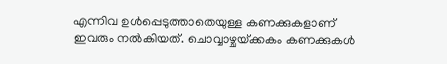എന്നിവ ഉൾപ്പെടുത്താതെയുള്ള കണക്കുകളാണ് ഇവരും നൽകിയത്. ചൊവ്വാഴ്ചയ്‌ക്കകം കണക്കുകൾ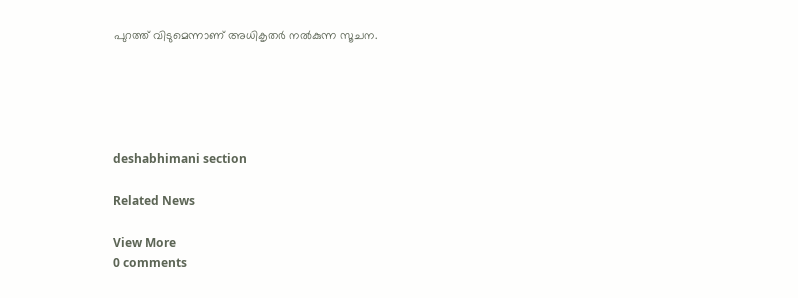പുറത്ത് വിടുമെന്നാണ് അധികൃതർ നൽകുന്ന സൂചന.





deshabhimani section

Related News

View More
0 comments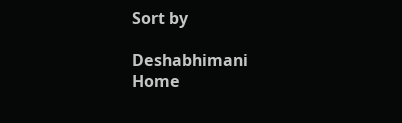Sort by

Deshabhimani
Home